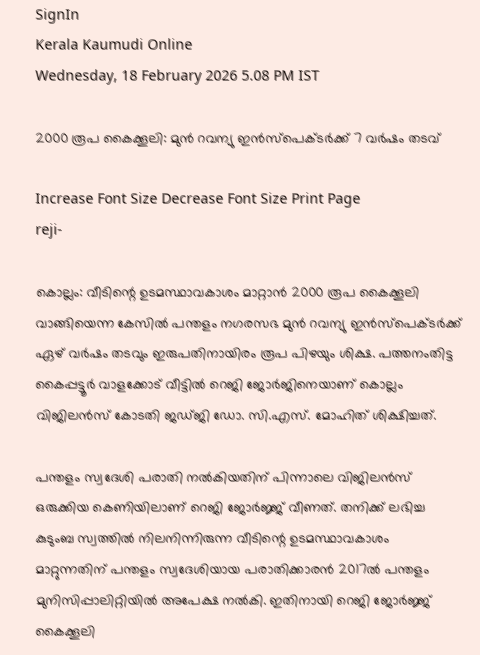SignIn
Kerala Kaumudi Online
Wednesday, 18 February 2026 5.08 PM IST

2000 രൂപ കൈക്കൂലി: മുൻ റവന്യു ഇൻസ്പെക്ടർക്ക് 7 വർഷം തടവ്

Increase Font Size Decrease Font Size Print Page
reji-

കൊല്ലം: വീടിന്റെ ഉടമസ്ഥാവകാശം മാറ്റാൻ 2000 രൂപ കൈക്കൂലി വാങ്ങിയെന്ന കേസിൽ പന്തളം നഗരസഭ മുൻ റവന്യു ഇൻസ്പെക്ടർക്ക് ഏഴ് വർഷം തടവും ഇരുപതിനായിരം രൂപ പിഴയും ശിക്ഷ. പത്തനംതിട്ട കൈപ്പട്ടൂർ വാളക്കോട് വീട്ടിൽ റെജി ജോർജിനെയാണ് കൊല്ലം വിജിലൻസ് കോടതി ജഡ്ജി ഡോ. സി.എസ്. മോഹിത് ശിക്ഷിച്ചത്.

പന്തളം സ്വദേശി പരാതി നൽകിയതിന് പിന്നാലെ വിജിലൻസ് ഒരുക്കിയ കെണിയിലാണ് റെജി ജോർജ്ജ് വീണത്. തനിക്ക് ലഭിച്ച കുടുംബ സ്വത്തിൽ നിലനിന്നിരുന്ന വീടിന്റെ ഉടമസ്ഥാവകാശം മാറ്റുന്നതിന് പന്തളം സ്വദേശിയായ പരാതിക്കാരൻ 2017ൽ പന്തളം മുനിസിപ്പാലിറ്റിയിൽ അപേക്ഷ നൽകി. ഇതിനായി റെജി ജോർജ്ജ് കൈക്കൂലി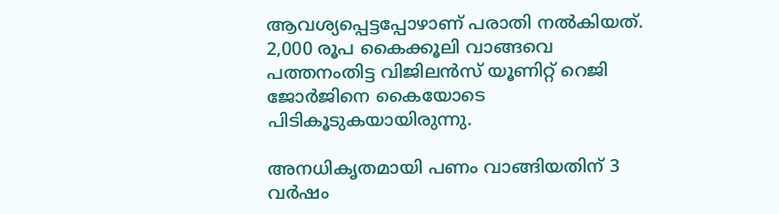ആവശ്യപ്പെട്ടപ്പോഴാണ് പരാതി നൽകിയത്. 2,000 രൂപ കൈക്കൂലി വാങ്ങവെ പത്തനംതിട്ട വിജിലൻസ് യൂണിറ്റ് റെജി ജോർജിനെ കൈയോടെ പിടികൂടുകയായിരുന്നു.

അനധികൃതമായി പണം വാങ്ങിയതിന് 3 വർഷം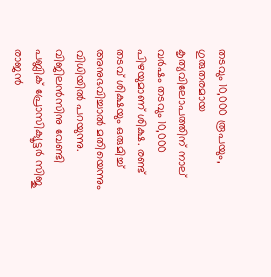തടവും 10,000 രൂപയും, ഗുരുതരമായ കൃത്യവിലോപത്തിന് നാല് വർഷം തടവും 10,000 പിഴയുമാണ് ശിക്ഷ. രണ്ട് തടവ് ശിക്ഷയും ഒരുമിച്ച് അനുഭവിച്ചാൽ മതിയെന്നും വിധിയിൽ പറയുന്നു. വിജിലൻസിനു വേണ്ടി പബ്ലിക് പ്രോസിക്യൂട്ടർ സിജു രാജൻ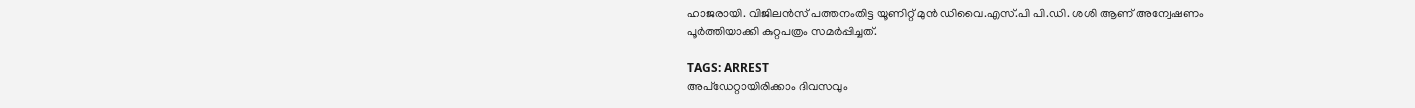ഹാജരായി. വിജിലൻസ്‌ പത്തനംതിട്ട യൂണിറ്റ് മുൻ ഡിവൈ.എസ്.പി പി.ഡി. ശശി ആണ് അന്വേഷണം പൂർത്തിയാക്കി കുറ്റപത്രം സമർപ്പിച്ചത്.

TAGS: ARREST
അപ്ഡേറ്റായിരിക്കാം ദിവസവും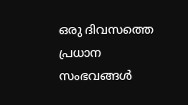ഒരു ദിവസത്തെ പ്രധാന സംഭവങ്ങൾ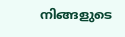നിങ്ങളുടെ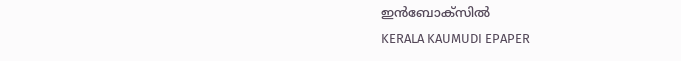ഇൻബോക്സിൽ
KERALA KAUMUDI EPAPER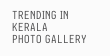TRENDING IN KERALA
PHOTO GALLERY